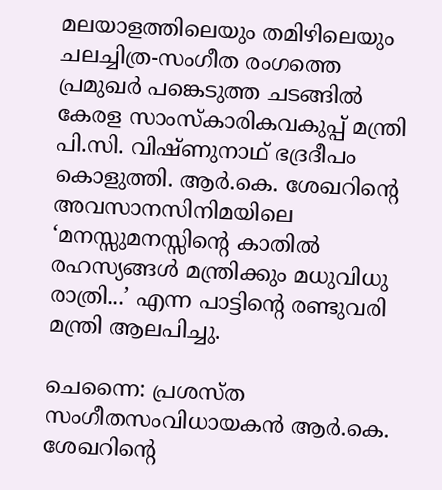മലയാളത്തിലെയും തമിഴിലെയും ചലച്ചിത്ര-സംഗീത രംഗത്തെ പ്രമുഖർ പങ്കെടുത്ത ചടങ്ങിൽ കേരള സാംസ്കാരികവകുപ്പ് മന്ത്രി പി.സി. വിഷ്ണുനാഥ് ഭദ്രദീപം കൊളുത്തി. ആർ.കെ. ശേഖറിന്റെ അവസാനസിനിമയിലെ ‘മനസ്സുമനസ്സിന്റെ കാതിൽ രഹസ്യങ്ങൾ മന്ത്രിക്കും മധുവിധു രാത്രി...’ എന്ന പാട്ടിന്റെ രണ്ടുവരി മന്ത്രി ആലപിച്ചു.

ചെന്നൈ: പ്രശസ്ത സംഗീതസംവിധായകൻ ആർ.കെ. ശേഖറിന്റെ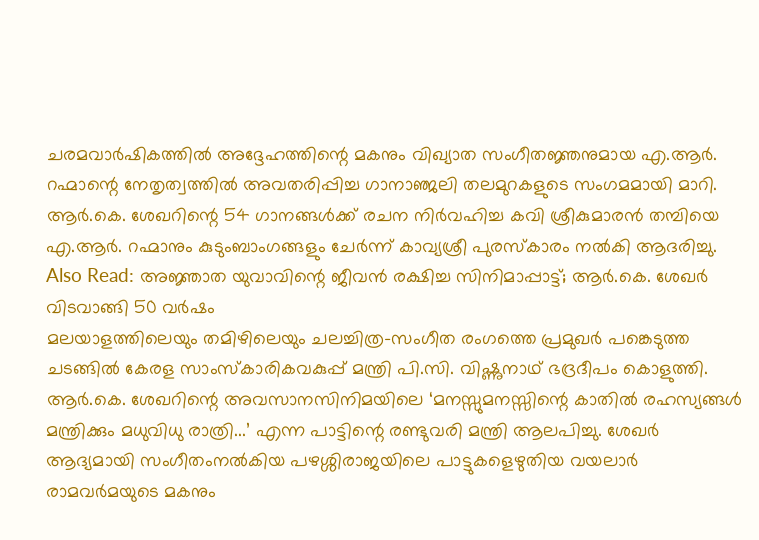ചരമവാർഷികത്തിൽ അദ്ദേഹത്തിന്റെ മകനും വിഖ്യാത സംഗീതജ്ഞനുമായ എ.ആർ. റഹ്മാന്റെ നേതൃത്വത്തിൽ അവതരിപ്പിച്ച ഗാനാഞ്ജലി തലമുറകളുടെ സംഗമമായി മാറി.
ആർ.കെ. ശേഖറിന്റെ 54 ഗാനങ്ങൾക്ക് രചന നിർവഹിച്ച കവി ശ്രീകുമാരൻ തമ്പിയെ എ.ആർ. റഹ്മാനും കുടുംബാംഗങ്ങളും ചേർന്ന് കാവ്യശ്രീ പുരസ്കാരം നൽകി ആദരിച്ചു.
Also Read: അജ്ഞാത യുവാവിന്റെ ജീവൻ രക്ഷിച്ച സിനിമാപ്പാട്ട്; ആർ.കെ. ശേഖർ വിടവാങ്ങി 50 വർഷം
മലയാളത്തിലെയും തമിഴിലെയും ചലച്ചിത്ര-സംഗീത രംഗത്തെ പ്രമുഖർ പങ്കെടുത്ത ചടങ്ങിൽ കേരള സാംസ്കാരികവകുപ്പ് മന്ത്രി പി.സി. വിഷ്ണുനാഥ് ഭദ്രദീപം കൊളുത്തി. ആർ.കെ. ശേഖറിന്റെ അവസാനസിനിമയിലെ ‘മനസ്സുമനസ്സിന്റെ കാതിൽ രഹസ്യങ്ങൾ മന്ത്രിക്കും മധുവിധു രാത്രി...’ എന്ന പാട്ടിന്റെ രണ്ടുവരി മന്ത്രി ആലപിച്ചു. ശേഖർ ആദ്യമായി സംഗീതംനൽകിയ പഴശ്ശിരാജയിലെ പാട്ടുകളെഴുതിയ വയലാർ രാമവർമയുടെ മകനും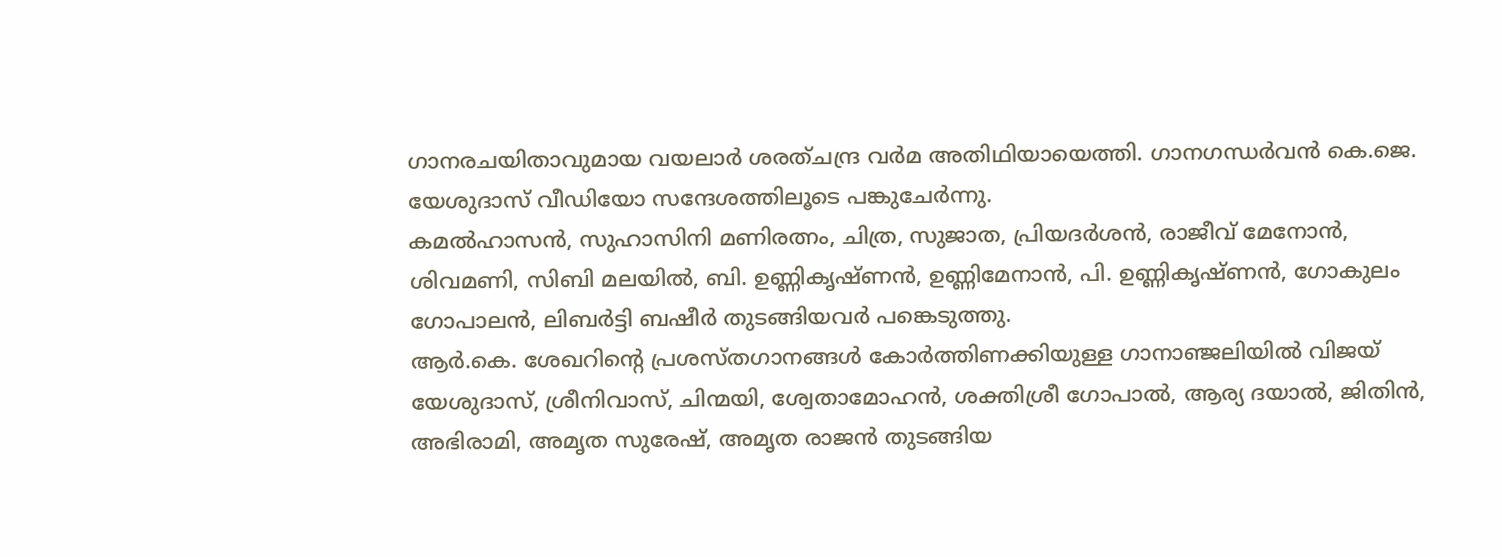ഗാനരചയിതാവുമായ വയലാർ ശരത്ചന്ദ്ര വർമ അതിഥിയായെത്തി. ഗാനഗന്ധർവൻ കെ.ജെ. യേശുദാസ് വീഡിയോ സന്ദേശത്തിലൂടെ പങ്കുചേർന്നു.
കമൽഹാസൻ, സുഹാസിനി മണിരത്നം, ചിത്ര, സുജാത, പ്രിയദർശൻ, രാജീവ് മേനോൻ, ശിവമണി, സിബി മലയിൽ, ബി. ഉണ്ണികൃഷ്ണൻ, ഉണ്ണിമേനാൻ, പി. ഉണ്ണികൃഷ്ണൻ, ഗോകുലം ഗോപാലൻ, ലിബർട്ടി ബഷീർ തുടങ്ങിയവർ പങ്കെടുത്തു.
ആർ.കെ. ശേഖറിന്റെ പ്രശസ്തഗാനങ്ങൾ കോർത്തിണക്കിയുള്ള ഗാനാഞ്ജലിയിൽ വിജയ് യേശുദാസ്, ശ്രീനിവാസ്, ചിന്മയി, ശ്വേതാമോഹൻ, ശക്തിശ്രീ ഗോപാൽ, ആര്യ ദയാൽ, ജിതിൻ, അഭിരാമി, അമൃത സുരേഷ്, അമൃത രാജൻ തുടങ്ങിയ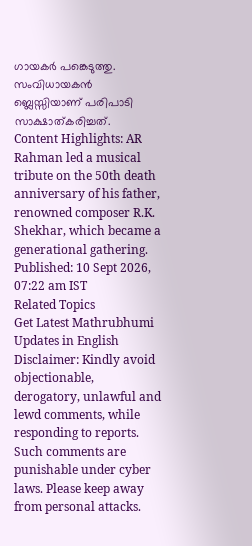ഗായകർ പങ്കെടുത്തു. സംവിധായകൻ ബ്ലെസ്സിയാണ് പരിപാടി സാക്ഷാത്കരിച്ചത്.
Content Highlights: AR Rahman led a musical tribute on the 50th death anniversary of his father, renowned composer R.K. Shekhar, which became a generational gathering.
Published: 10 Sept 2026, 07:22 am IST
Related Topics
Get Latest Mathrubhumi Updates in English
Disclaimer: Kindly avoid objectionable, derogatory, unlawful and lewd comments, while responding to reports. Such comments are punishable under cyber laws. Please keep away from personal attacks.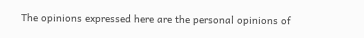The opinions expressed here are the personal opinions of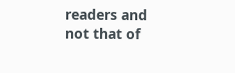readers and not that of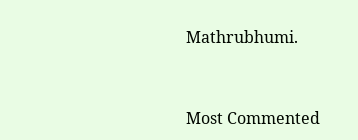Mathrubhumi.


Most Commented